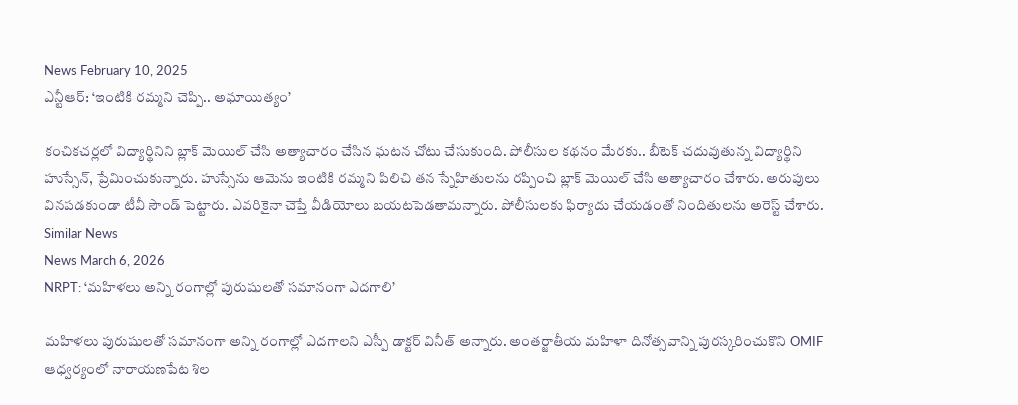News February 10, 2025
ఎన్టీఆర్: ‘ఇంటికి రమ్మని చెప్పి.. అఘాయిత్యం’

కంచికచర్లలో విద్యార్థినిని బ్లాక్ మెయిల్ చేసి అత్యాచారం చేసిన ఘటన చోటు చేసుకుంది. పోలీసుల కథనం మేరకు.. బీటెక్ చదువుతున్న విద్యార్థిని హుస్సేన్, ప్రేమించుకున్నారు. హుస్సేను ఆమెను ఇంటికి రమ్మని పిలిచి తన స్నేహితులను రప్పించి బ్లాక్ మెయిల్ చేసి అత్యాచారం చేశారు. అరుపులు వినపడకుండా టీవీ సౌండ్ పెట్టారు. ఎవరికైనా చెప్తే వీడియోలు బయటపెడతామన్నారు. పోలీసులకు ఫిర్యాదు చేయడంతో నిందితులను అరెస్ట్ చేశారు.
Similar News
News March 6, 2026
NRPT: ‘మహిళలు అన్ని రంగాల్లో పురుషులతో సమానంగా ఎదగాలి’

మహిళలు పురుషులతో సమానంగా అన్ని రంగాల్లో ఎదగాలని ఎస్పీ డాక్టర్ వినీత్ అన్నారు. అంతర్జాతీయ మహిళా దినోత్సవాన్ని పురస్కరించుకొని OMIF ఆధ్వర్యంలో నారాయణపేట శిల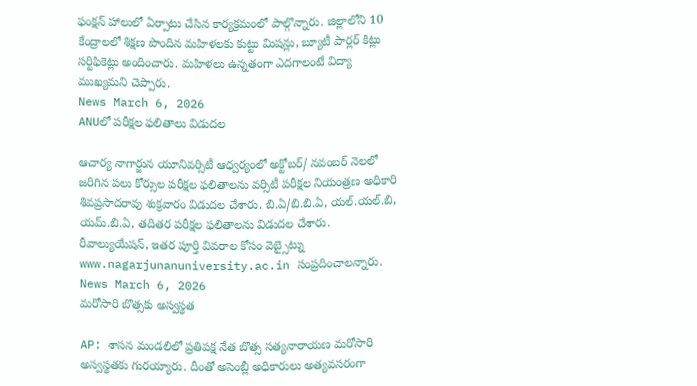ఫంక్షన్ హాలులో ఏర్పాటు చేసిన కార్యక్రమంలో పాల్గొన్నారు. జిల్లాలోని 10 కేంద్రాలలో శిక్షణ పొందిన మహిళలకు కుట్టు మిషన్లు, బ్యూటీ పార్లర్ కిట్లు సర్టిఫికెట్లు అందించారు. మహిళలు ఉన్నతంగా ఎదగాలంటే విద్యా ముఖ్యమని చెప్పారు.
News March 6, 2026
ANUలో పరీక్షల ఫలితాలు విడుదల

ఆచార్య నాగార్జున యూనివర్సిటీ ఆధ్వర్యంలో అక్టోబర్/ నవంబర్ నెలలో జరిగిన పలు కోర్సుల పరీక్షల ఫలితాలను వర్సిటీ పరీక్షల నియంత్రణ అధికారి శివప్రసాదరావు శుక్రవారం విడుదల చేశారు. బి.ఏ/బి.బి.ఏ, యల్.యల్.బి, యమ్.బి.ఏ, తదితర పరీక్షల ఫలితాలను విడుదల చేశారు. రీవాల్యుయేషన్, ఇతర పూర్తి వివరాల కోసం వెబ్సైట్ను www.nagarjunanuniversity.ac.in సంప్రదించాలన్నారు.
News March 6, 2026
మరోసారి బొత్సకు అస్వస్థత

AP: శాసన మండలిలో ప్రతిపక్ష నేత బొత్స సత్యనారాయణ మరోసారి అస్వస్థతకు గురయ్యారు. దీంతో అసెంబ్లీ అధికారులు అత్యవసరంగా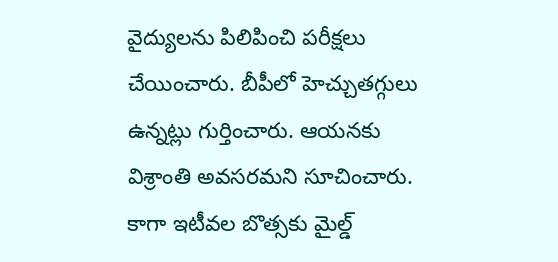వైద్యులను పిలిపించి పరీక్షలు చేయించారు. బీపీలో హెచ్చుతగ్గులు ఉన్నట్లు గుర్తించారు. ఆయనకు విశ్రాంతి అవసరమని సూచించారు. కాగా ఇటీవల బొత్సకు మైల్డ్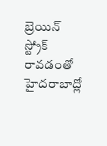బ్రెయిన్ స్ట్రోక్ రావడంతో హైదరాబాద్లో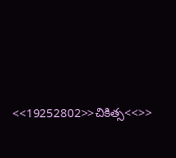<<19252802>>చికిత్స<<>>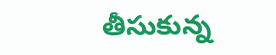తీసుకున్న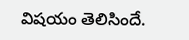విషయం తెలిసిందే.